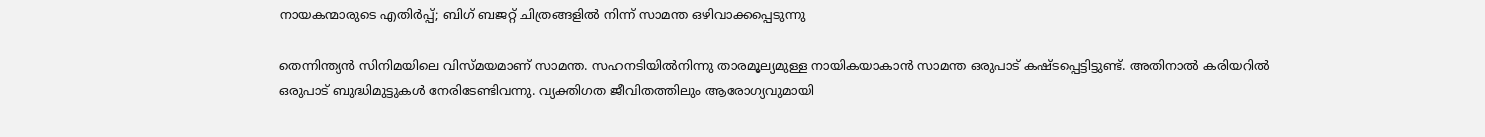നായകന്മാരുടെ എതിര്‍പ്പ്; ബിഗ് ബജറ്റ് ചിത്രങ്ങളിൽ നിന്ന് സാമന്ത ഒഴിവാക്കപ്പെടുന്നു

തെന്നിന്ത്യന്‍ സിനിമയിലെ വിസ്മയമാണ് സാമന്ത. സഹനടിയില്‍നിന്നു താരമൂല്യമുള്ള നായികയാകാന്‍ സാമന്ത ഒരുപാട് കഷ്ടപ്പെട്ടിട്ടുണ്ട്. അതിനാല്‍ കരിയറില്‍ ഒരുപാട് ബുദ്ധിമുട്ടുകള്‍ നേരിടേണ്ടിവന്നു. വ്യക്തിഗത ജീവിതത്തിലും ആരോഗ്യവുമായി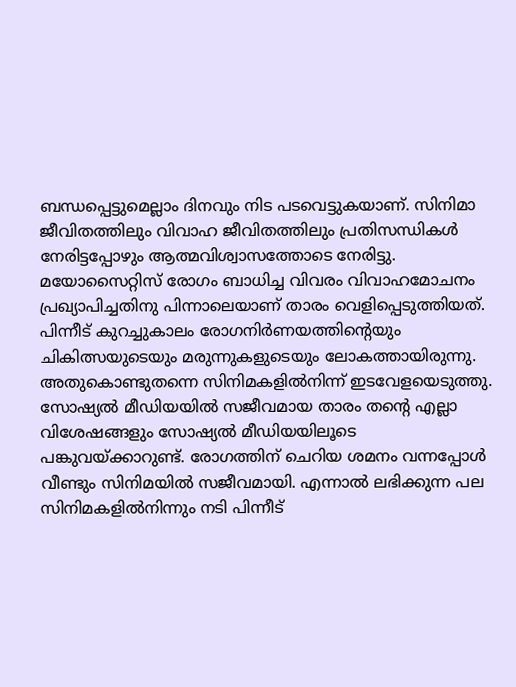ബന്ധപ്പെട്ടുമെല്ലാം ദിനവും നിട പടവെട്ടുകയാണ്. സിനിമാ ജീവിതത്തിലും വിവാഹ ജീവിതത്തിലും പ്രതിസന്ധികള്‍ നേരിട്ടപ്പോഴും ആത്മവിശ്വാസത്തോടെ നേരിട്ടു. മയോസൈറ്റിസ് രോഗം ബാധിച്ച വിവരം വിവാഹമോചനം പ്രഖ്യാപിച്ചതിനു പിന്നാലെയാണ് താരം വെളിപ്പെടുത്തിയത്. പിന്നീട് കുറച്ചുകാലം രോഗനിര്‍ണയത്തിന്‍റെയും ചികിത്സയുടെയും മരുന്നുകളുടെയും ലോകത്തായിരുന്നു. അതുകൊണ്ടുതന്നെ സിനിമകളില്‍നിന്ന് ഇടവേളയെടുത്തു. സോഷ്യല്‍ മീഡിയയില്‍ സജീവമായ താരം തന്‍റെ എല്ലാ വിശേഷങ്ങളും സോഷ്യല്‍ മീഡിയയിലൂടെ പങ്കുവയ്ക്കാറുണ്ട്. രോഗത്തിന് ചെറിയ ശമനം വന്നപ്പോള്‍ വീണ്ടും സിനിമയില്‍ സജീവമായി. എന്നാല്‍ ലഭിക്കുന്ന പല സിനിമകളില്‍നിന്നും നടി പിന്നീട്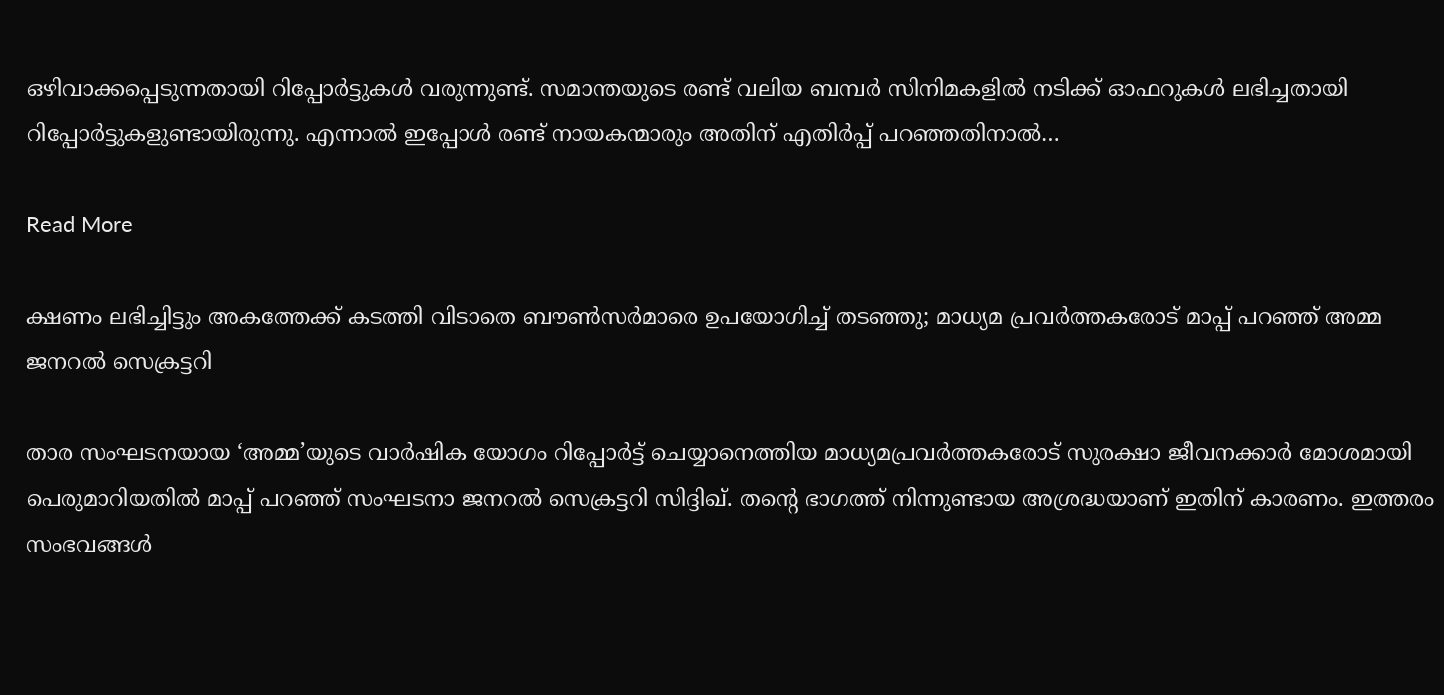ഒഴിവാക്കപ്പെടുന്നതായി റിപ്പോര്‍ട്ടുകള്‍ വരുന്നുണ്ട്. സമാന്തയുടെ രണ്ട് വലിയ ബമ്പര്‍ സിനിമകളില്‍ നടിക്ക് ഓഫറുകള്‍ ലഭിച്ചതായി റിപ്പോര്‍ട്ടുകളുണ്ടായിരുന്നു. എന്നാല്‍ ഇപ്പോള്‍ രണ്ട് നായകന്മാരും അതിന് എതിര്‍പ്പ് പറഞ്ഞതിനാല്‍…

Read More

ക്ഷണം ലഭിച്ചിട്ടും അകത്തേക്ക് കടത്തി വിടാതെ ബൗൺസർമാരെ ഉപയോഗിച്ച് തടഞ്ഞു; മാധ്യമ പ്രവർത്തകരോട് മാപ്പ് പറഞ്ഞ് അമ്മ ജനറൽ സെക്രട്ടറി

താര സംഘടനയായ ‘അമ്മ’യുടെ വാർഷിക യോഗം റിപ്പോർട്ട് ചെയ്യാനെത്തിയ മാധ്യമപ്രവർത്തകരോട് സുരക്ഷാ ജീവനക്കാർ മോശമായി പെരുമാറിയതിൽ മാപ്പ് പറഞ്ഞ് സംഘടനാ ജനറൽ സെക്രട്ടറി സിദ്ദിഖ്. തന്‍റെ ഭാഗത്ത് നിന്നുണ്ടായ അശ്രദ്ധയാണ് ഇതിന് കാരണം. ഇത്തരം സംഭവങ്ങൾ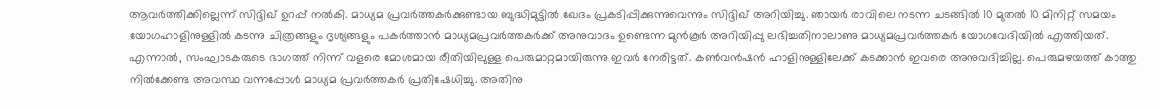ആവർത്തിക്കില്ലെന്ന് സിദ്ദിഖ് ഉറപ്പ് നൽകി. മാധ്യമ പ്രവർത്തകർക്കുണ്ടായ ബുദ്ധിമുട്ടിൽ ഖേദം പ്രകടിപ്പിക്കുന്നുവെന്നും സിദ്ദിഖ് അറിയിച്ചു. ഞായർ രാവിലെ നടന്ന ചടങ്ങിൽ 10 മുതൽ 10 മിനിറ്റ് സമയം യോഗഹാളിനുള്ളിൽ കടന്നു ചിത്രങ്ങളും ദൃശ്യങ്ങളും പകർത്താൻ മാധ്യമപ്രവർത്തകർക്ക് അനുവാദം ഉണ്ടെന്ന മുൻകൂർ അറിയിപ്പു ലഭിച്ചതിനാലാണു മാധ്യമപ്രവർത്തകർ യോഗവേദിയിൽ എത്തിയത്. എന്നാൽ, സംഘാടകരുടെ ഭാഗത്ത് നിന്ന് വളരെ മോശമായ രീതിയിലുള്ള പെരുമാറ്റമായിരുന്നു ഇവർ നേരിട്ടത്. കൺവൻഷൻ ഹാളിനുള്ളിലേക്ക് കടക്കാൻ ഇവരെ അനുവദിച്ചില്ല. പെരുമഴയത്ത് കാത്തു നിൽക്കേണ്ട അവസ്ഥ വന്നപ്പോൾ മാധ്യമ പ്രവർത്തകർ പ്രതിഷേധിച്ചു. അതിനു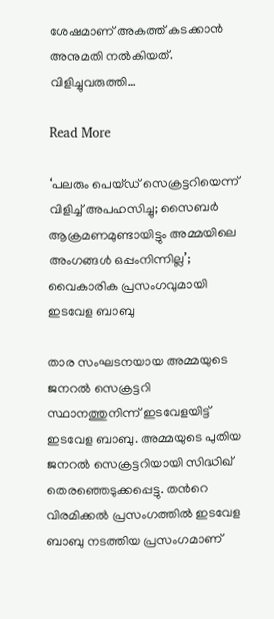ശേഷമാണ് അകത്ത് കടക്കാൻ അനുമതി നൽകിയത്. വിളിച്ചുവരുത്തി…

Read More

‘പലരും പെയ്ഡ് സെക്രട്ടറിയെന്ന് വിളിച്ച് അപഹസിച്ചു; സൈബര്‍ ആക്രമണമുണ്ടായിട്ടും അമ്മയിലെ അംഗങ്ങള്‍ ഒപ്പംനിന്നില്ല’; വൈകാരിക പ്രസംഗവുമായി ഇടവേള ബാബു

താര സംഘടനയായ അമ്മയുടെ ജനറല്‍ സെക്രട്ടറി സ്ഥാനത്തുനിന്ന് ഇടവേളയിട്ട് ഇടവേള ബാബു. അമ്മയുടെ പുതിയ ജനറല്‍ സെക്രട്ടറിയായി സിദ്ധിഖ് തെരഞ്ഞെടുക്കപ്പെട്ടു. തന്‍റെ വിരമിക്കൽ പ്രസംഗത്തിൽ ഇടവേള ബാബു നടത്തിയ പ്രസംഗമാണ്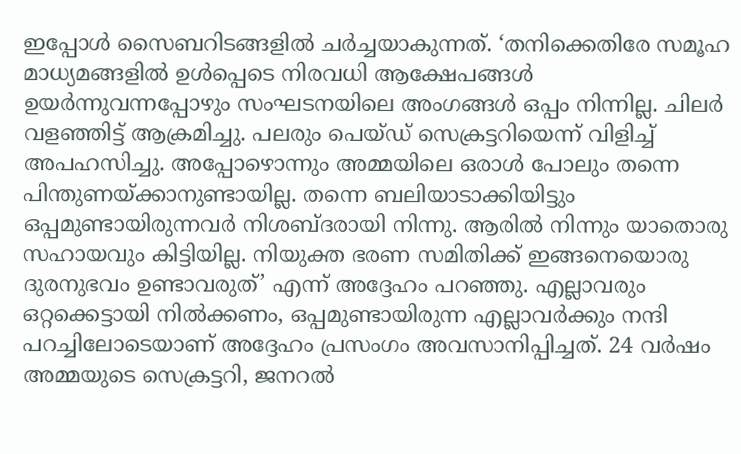ഇപ്പോൾ സൈബറിടങ്ങളിൽ ചർച്ചയാകുന്നത്. ‘തനിക്കെതിരേ സമൂഹ മാധ്യമങ്ങളില്‍ ഉള്‍പ്പെടെ നിരവധി ആക്ഷേപങ്ങള്‍ ഉയര്‍ന്നുവന്നപ്പോഴും സംഘടനയിലെ അംഗങ്ങള്‍ ഒപ്പം നിന്നില്ല. ചിലർ വളഞ്ഞിട്ട് ആക്രമിച്ചു. പലരും പെയ്ഡ് സെക്രട്ടറിയെന്ന് വിളിച്ച് അപഹസിച്ചു. അപ്പോഴൊന്നും അമ്മയിലെ ഒരാള്‍ പോലും തന്നെ പിന്തുണയ്ക്കാനുണ്ടായില്ല. തന്നെ ബലിയാടാക്കിയിട്ടും ഒപ്പമുണ്ടായിരുന്നവർ നിശബ്ദരായി നിന്നു. ആരിൽ നിന്നും യാതൊരു സഹായവും കിട്ടിയില്ല. നിയുക്ത ഭരണ സമിതിക്ക് ഇങ്ങനെയൊരു ദുരനുഭവം ഉണ്ടാവരുത്’ എന്ന് അദ്ദേഹം പറഞ്ഞു. എല്ലാവരും ഒറ്റക്കെട്ടായി നിൽക്കണം, ഒപ്പമുണ്ടായിരുന്ന എല്ലാവർക്കും നന്ദി പറച്ചിലോടെയാണ് അദ്ദേഹം പ്രസംഗം അവസാനിപ്പിച്ചത്. 24 വർഷം അമ്മയുടെ സെക്രട്ടറി, ജനറൽ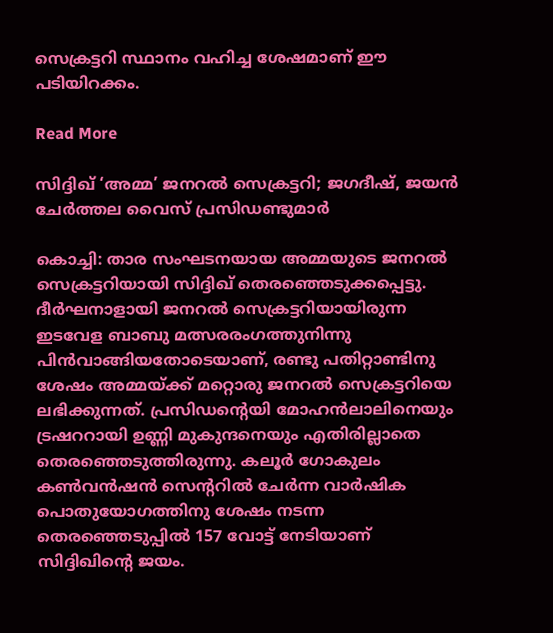സെക്രട്ടറി സ്ഥാനം വഹിച്ച ശേഷമാണ് ഈ പടിയിറക്കം.

Read More

സിദ്ദിഖ് ‘അമ്മ’ ജനറല്‍ സെക്രട്ടറി; ജഗദീഷ്, ജയൻ ചേർത്തല വൈസ് പ്രസിഡണ്ടുമാര്‍

കൊച്ചി: താര സംഘടനയായ അമ്മയുടെ ജനറല്‍ സെക്രട്ടറിയായി സിദ്ദിഖ് തെരഞ്ഞെടുക്കപ്പെട്ടു. ദീര്‍ഘനാളായി ജനറല്‍ സെക്രട്ടറിയായിരുന്ന ഇടവേള ബാബു മത്സരരംഗത്തുനിന്നു പിന്‍വാങ്ങിയതോടെയാണ്, രണ്ടു പതിറ്റാണ്ടിനു ശേഷം അമ്മയ്ക്ക് മറ്റൊരു ജനറല്‍ സെക്രട്ടറിയെ ലഭിക്കുന്നത്. പ്രസിഡന്‍റെയി മോഹന്‍ലാലിനെയും ട്രഷററായി ഉണ്ണി മുകുന്ദനെയും എതിരില്ലാതെ തെരഞ്ഞെടുത്തിരുന്നു. കലൂര്‍ ഗോകുലം കണ്‍വൻഷന്‍ സെന്‍ററില്‍ ചേര്‍ന്ന വാര്‍ഷിക പൊതുയോഗത്തിനു ശേഷം നടന്ന തെരഞ്ഞെടുപ്പില്‍ 157 വോട്ട് നേടിയാണ് സിദ്ദിഖിന്‍റെ ജയം.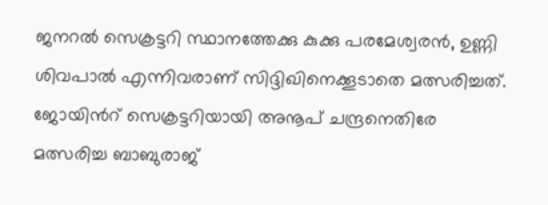ജനറല്‍ സെക്രട്ടറി സ്ഥാനത്തേക്കു കുക്കു പരമേശ്വരന്‍, ഉണ്ണി ശിവപാല്‍ എന്നിവരാണ് സിദ്ദിഖിനെക്കൂടാതെ മത്സരിച്ചത്. ജോയിന്‍റ് സെക്രട്ടറിയായി അനൂപ് ചന്ദ്രനെതിരേ മത്സരിച്ച ബാബുരാജ്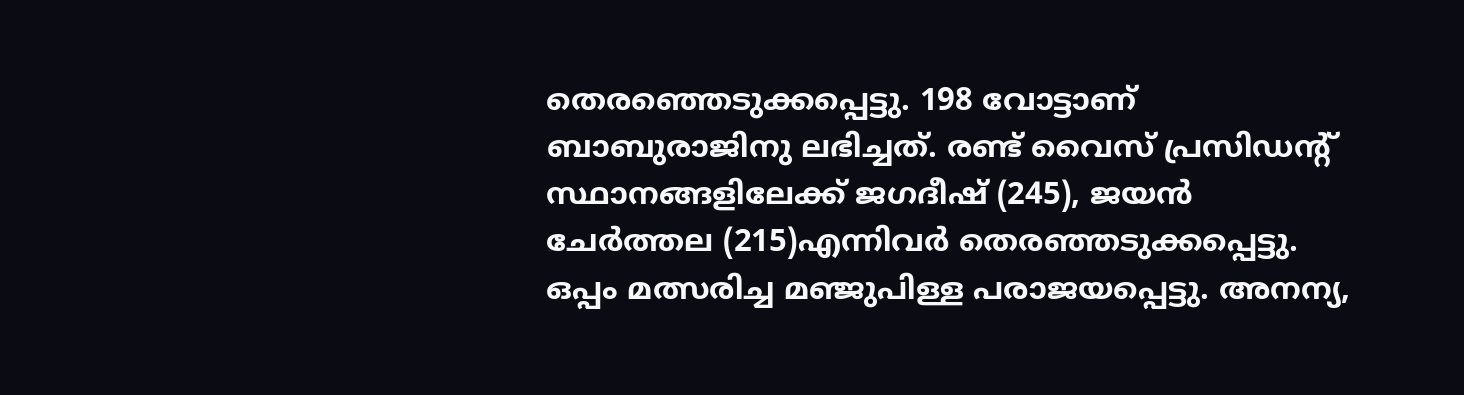തെരഞ്ഞെടുക്കപ്പെട്ടു. 198 വോട്ടാണ് ബാബുരാജിനു ലഭിച്ചത്. രണ്ട് വൈസ് പ്രസിഡന്‍റ് സ്ഥാനങ്ങളിലേക്ക് ജഗദീഷ് (245), ജയന്‍ ചേര്‍ത്തല (215)എന്നിവർ തെരഞ്ഞടുക്കപ്പെട്ടു. ഒപ്പം മത്സരിച്ച മഞ്ജുപിള്ള പരാജയപ്പെട്ടു. അനന്യ,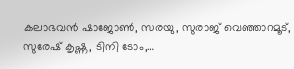കലാഭവന്‍ ഷാജോണ്‍, സരയു, സുരാജ് വെഞ്ഞാറമൂട്, സുരേഷ് കൃഷ്ണ, ടിനി ടോം,…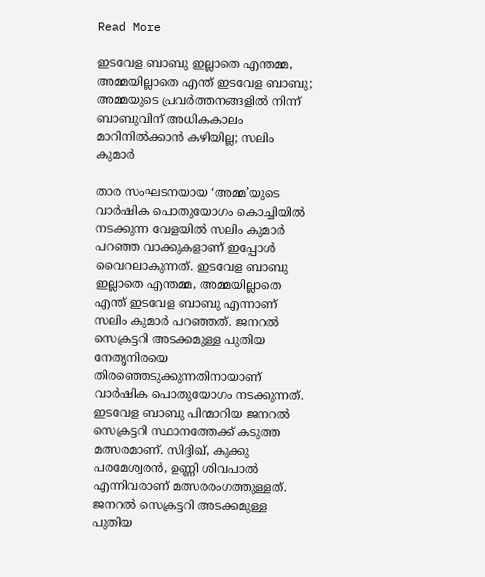Read More

ഇടവേള ബാബു ഇല്ലാതെ എന്തമ്മ, അമ്മയില്ലാതെ എന്ത് ഇടവേള ബാബു; അമ്മയുടെ പ്രവർത്തനങ്ങളിൽ നിന്ന് ബാബുവിന് അധികകാലം മാറിനിൽക്കാൻ കഴിയില്ല; സലിം കുമാർ

താര സംഘടനയായ ‘അമ്മ’യുടെ വാർഷിക പൊതുയോഗം കൊച്ചിയിൽ നടക്കുന്ന വേളയിൽ സലിം കുമാർ പറഞ്ഞ വാക്കുകളാണ് ഇപ്പോൾ വൈറലാകുന്നത്. ഇടവേള ബാബു ഇല്ലാതെ എന്തമ്മ, അമ്മയില്ലാതെ എന്ത് ഇടവേള ബാബു എന്നാണ് സലിം കുമാർ പറഞ്ഞത്. ജനറൽ സെക്രട്ടറി അടക്കമുള്ള പുതിയ നേതൃനിരയെ തിരഞ്ഞെടുക്കുന്നതിനായാണ് വാർഷിക പൊതുയോഗം നടക്കുന്നത്. ഇടവേള ബാബു പിന്മാറിയ ജനറൽ സെക്രട്ടറി സ്ഥാനത്തേക്ക് കടുത്ത മത്സരമാണ്. സിദ്ദിഖ്, കുക്കു പരമേശ്വരൻ, ഉണ്ണി ശിവപാൽ എന്നിവരാണ് മത്സരരംഗത്തുള്ളത്. ജനറൽ സെക്രട്ടറി അടക്കമുള്ള പുതിയ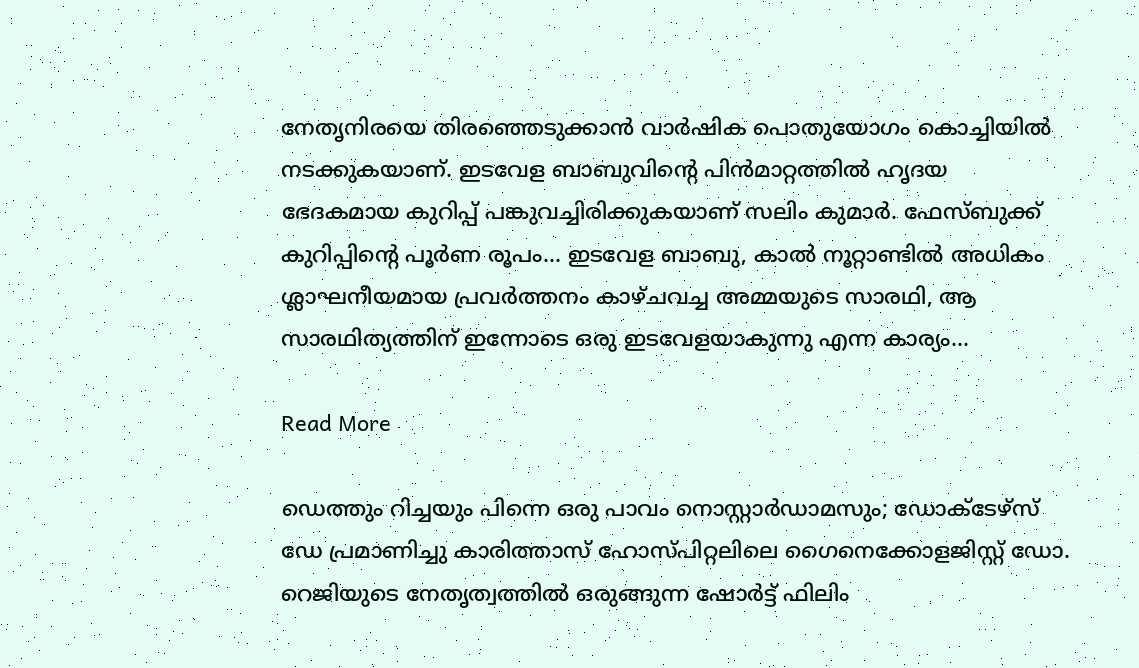നേതൃനിരയെ തിരഞ്ഞെടുക്കാൻ വാർഷിക പൊതുയോഗം കൊച്ചിയിൽ നടക്കുകയാണ്. ഇടവേള ബാബുവിന്‍റെ പിൻമാറ്റത്തിൽ ഹൃദയ ഭേദകമായ കുറിപ്പ് പങ്കുവച്ചിരിക്കുകയാണ് സലിം കുമാർ. ഫേസ്ബുക്ക് കുറിപ്പിന്‍റെ പൂർണ രൂപം… ഇടവേള ബാബു, കാൽ നൂറ്റാണ്ടിൽ അധികം ശ്ലാഘനീയമായ പ്രവർത്തനം കാഴ്ചവച്ച അമ്മയുടെ സാരഥി, ആ സാരഥിത്യത്തിന് ഇന്നോടെ ഒരു ഇടവേളയാകുന്നു എന്ന കാര്യം…

Read More

ഡെത്തും റിച്ചയും പിന്നെ ഒരു പാവം നൊസ്റ്റാർഡാമസും; ഡോക്‌ടേഴ്‌സ് ഡേ പ്രമാണിച്ചു കാരിത്താസ് ഹോസ്പിറ്റലിലെ ഗൈനെക്കോളജിസ്റ്റ് ഡോ. റെജിയുടെ നേതൃത്വത്തിൽ ഒരുങ്ങുന്ന ഷോർട്ട് ഫിലിം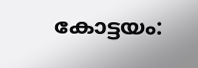കോട്ടയം: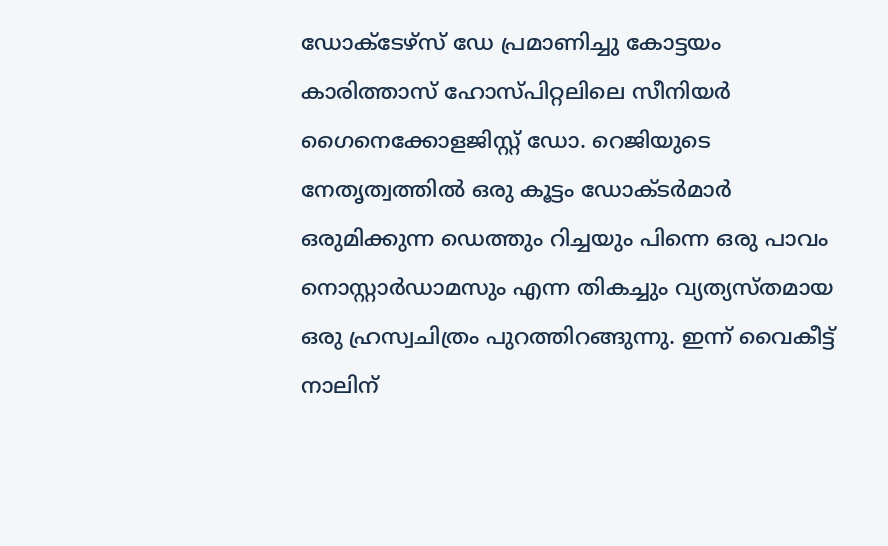ഡോക്‌ടേഴ്‌സ് ഡേ പ്രമാണിച്ചു കോട്ടയം കാരിത്താസ് ഹോസ്പിറ്റലിലെ സീനിയർ ഗൈനെക്കോളജിസ്റ്റ് ഡോ. റെജിയുടെ നേതൃത്വത്തിൽ ഒരു കൂട്ടം ഡോക്ടർമാർ ഒരുമിക്കുന്ന ഡെത്തും റിച്ചയും പിന്നെ ഒരു പാവം നൊസ്റ്റാർഡാമസും എന്ന തികച്ചും വ്യത്യസ്തമായ ഒരു ഹ്രസ്വചിത്രം പുറത്തിറങ്ങുന്നു. ഇന്ന് വൈകീട്ട് നാലിന്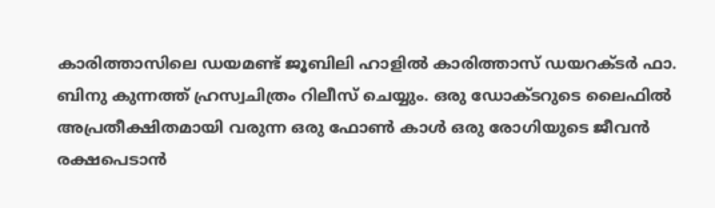കാരിത്താസിലെ ഡയമണ്ട് ജൂബിലി ഹാളിൽ കാരിത്താസ് ഡയറക്ടർ ഫാ. ബിനു കുന്നത്ത് ഹ്രസ്വചിത്രം റിലീസ് ചെയ്യും. ഒരു ഡോക്ടറുടെ ലൈഫിൽ അപ്രതീക്ഷിതമായി വരുന്ന ഒരു ഫോൺ കാൾ ഒരു രോഗിയുടെ ജീവൻ രക്ഷപെടാൻ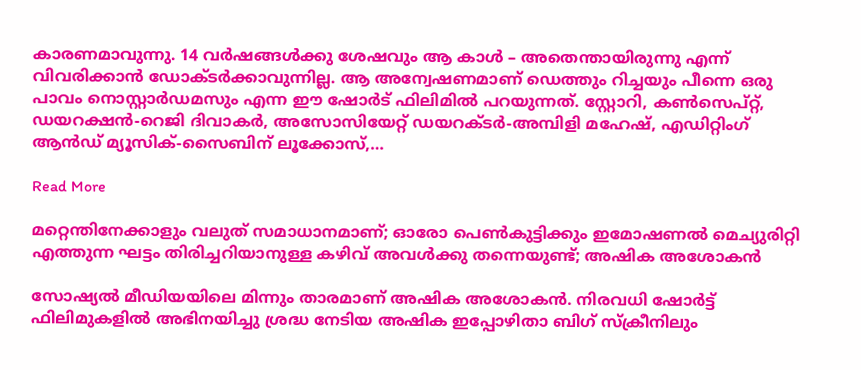കാരണമാവുന്നു. 14 വർഷങ്ങൾക്കു ശേഷവും ആ കാൾ – അതെന്തായിരുന്നു എന്ന് വിവരിക്കാൻ ഡോക്ടർക്കാവുന്നില്ല. ആ അന്വേഷണമാണ് ഡെത്തും റിച്ചയും പീന്നെ ഒരു പാവം നൊസ്റ്റാർഡമസും എന്ന ഈ ഷോർട് ഫിലിമിൽ പറയുന്നത്. സ്റ്റോറി, കൺസെപ്റ്റ്, ഡയറക്ഷൻ-റെജി ദിവാകർ, അസോസിയേറ്റ് ഡയറക്ടർ-അമ്പിളി മഹേഷ്, എഡിറ്റിംഗ് ആൻഡ് മ്യൂസിക്-സൈബിന് ലൂക്കോസ്,…

Read More

മറ്റെന്തിനേക്കാളും വലുത് സമാധാനമാണ്; ഓരോ പെണ്‍കുട്ടിക്കും ഇമോഷണല്‍ മെച്യുരിറ്റി എത്തുന്ന ഘട്ടം തിരിച്ചറിയാനുള്ള കഴിവ് അവള്‍ക്കു തന്നെയുണ്ട്; അഷിക അശോകന്‍

സോഷ്യല്‍ മീഡിയയിലെ മിന്നും താരമാണ് അഷിക അശോകന്‍. നിരവധി ഷോര്‍ട്ട് ഫിലിമുകളില്‍ അഭിനയിച്ചു ശ്രദ്ധ നേടിയ അഷിക ഇപ്പോഴിതാ ബിഗ് സ്‌ക്രീനിലും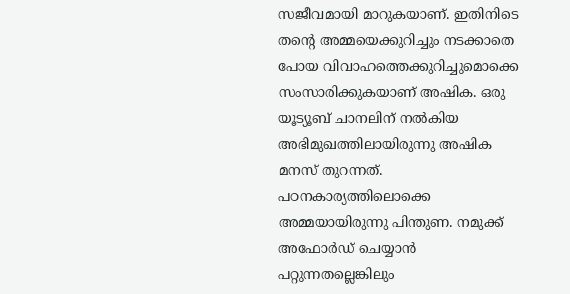സജീവമായി മാറുകയാണ്. ഇതിനിടെ തന്‍റെ അമ്മയെക്കുറിച്ചും നടക്കാതെ പോയ വിവാഹത്തെക്കുറിച്ചുമൊക്കെ സംസാരിക്കുകയാണ് അഷിക. ഒരു യൂട്യൂബ് ചാനലിന് നല്‍കിയ അഭിമുഖത്തിലായിരുന്നു അഷിക മനസ് തുറന്നത്. പഠനകാര്യത്തിലൊക്കെ അമ്മയായിരുന്നു പിന്തുണ. നമുക്ക് അഫോര്‍ഡ് ചെയ്യാന്‍ പറ്റുന്നതല്ലെങ്കിലും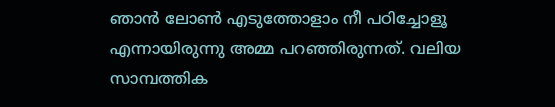ഞാന്‍ ലോണ്‍ എടുത്തോളാം നീ പഠിച്ചോളൂ എന്നായിരുന്നു അമ്മ പറഞ്ഞിരുന്നത്. വലിയ സാമ്പത്തിക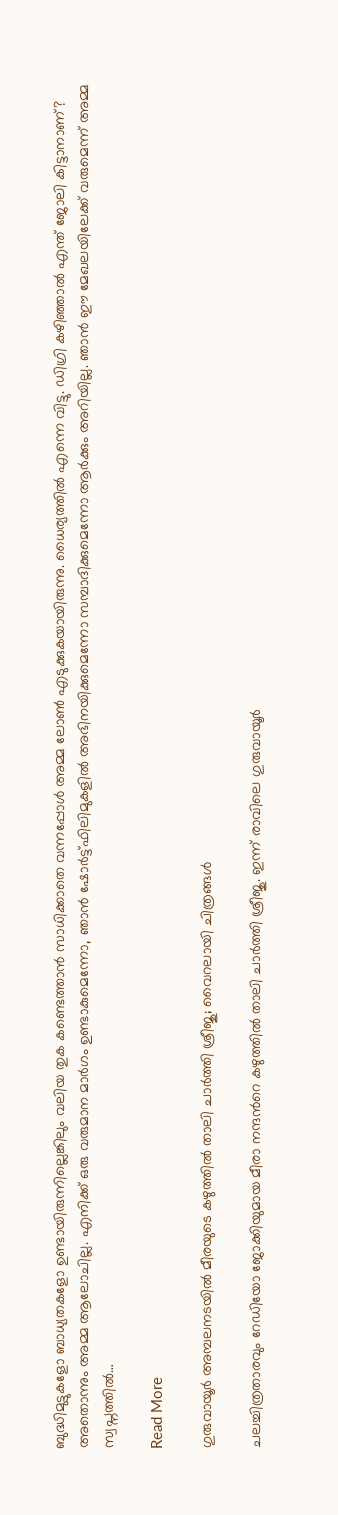ബുദ്ധിമുട്ടുകളോ ബാധ്യതകളോ ഉണ്ടായിരുന്നില്ലെങ്കിലും വലിയ തുക കണ്ടെത്താന്‍ സാധിക്കാതെ വന്നപ്പോള്‍ അമ്മ ലോണ്‍ എടുക്കുകയായിരുന്നു. ധൈര്യത്തില്‍ എന്നെ വിട്ടു. ഡിഗ്രി കഴിഞ്ഞാല്‍ എന്ത് ജോലി കിട്ടാനാണ്? അതൊന്നും അമ്മ ആലോചില്ല. എനിക്ക് ഒരു വരുമാന മാര്‍ഗം ഉണ്ടാകുമെന്നോ, ഞാന്‍ ഷോര്‍ട്ട്ഫിലിമുകളില്‍ അഭിനയിക്കുമെന്നോ സമ്പാദിക്കുമെന്നോ ആര്‍ക്കും അറിയില്ല. ഞാന്‍ ഈ മേഖലയിലേക്ക് വരുമെന്ന് അമ്മ സ്വപ്നത്തില്‍…

Read More

ഗുരുവായൂർ അമ്പലനടയിൽ മീരയുടെ കഴുത്തിൽ താലി ചാർത്തി ശ്രീജു; വൈറലായി ചിത്രങ്ങൾ

ചലച്ചിത്രതാരവും റേഡിയോ ജോക്കിയുമായ മീരാ നന്ദന്‍റെ കഴുത്തിൽ താലി ചാർത്തി ശ്രീജു. ഇന്ന് രാവിലെ ഗുരുവായൂര്‍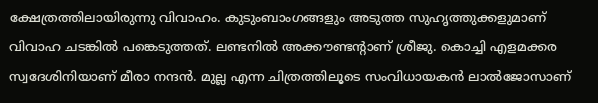ക്ഷേത്രത്തിലായിരുന്നു വിവാഹം. കുടുംബാംഗങ്ങളും അടുത്ത സുഹൃത്തുക്കളുമാണ് വിവാഹ ചടങ്കിൽ പങ്കെടുത്തത്. ലണ്ടനില്‍ അക്കൗണ്ടന്‍റാണ് ശ്രീജു. കൊച്ചി എളമക്കര സ്വദേശിനിയാണ് മീരാ നന്ദൻ. മുല്ല എന്ന ചിത്രത്തിലൂടെ സംവിധായകൻ ലാൽജോസാണ്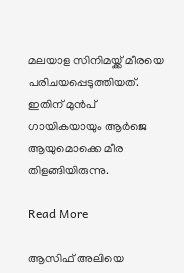മലയാള സിനിമയ്ക്ക് മീരയെ പരിചയപ്പെടുത്തിയത്. ഇതിന് മുന്‍പ് ഗായികയായും ആര്‍ജെ ആയുമൊക്കെ മീര തിളങ്ങിയിരുന്നു.

Read More

ആസിഫ് അലിയെ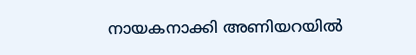നായകനാക്കി അണിയറയിൽ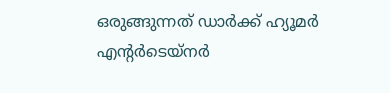ഒരുങ്ങുന്നത് ഡാർക്ക്‌ ഹ്യൂമർ എന്‍റർടെയ്നർ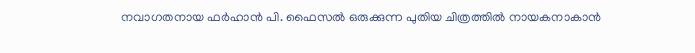നവാഗതനായ ഫർഹാൻ പി. ഫൈസൽ ഒരുക്കുന്ന പുതിയ ചിത്രത്തിൽ നായകനാകാൻ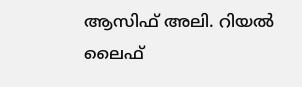ആസിഫ് അലി. റിയൽ ലൈഫ്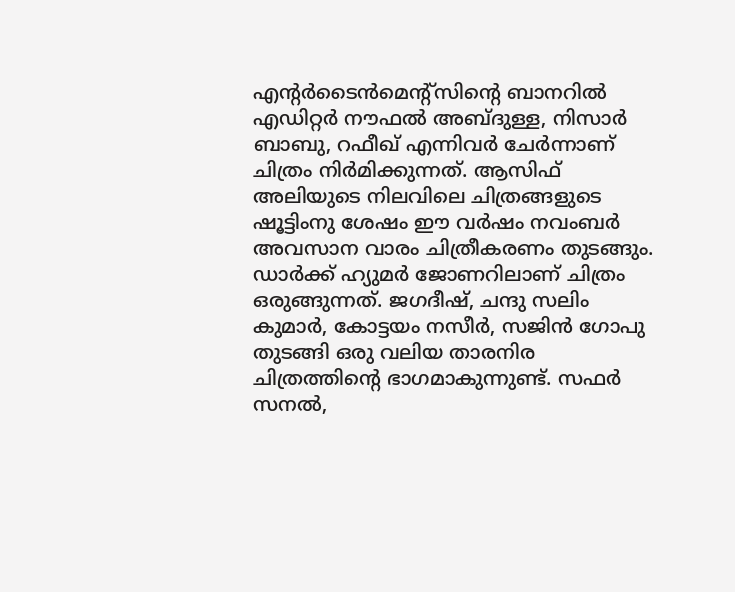എന്‍റർടൈൻമെന്‍റ്സിന്‍റെ ബാനറിൽ എഡിറ്റർ നൗഫൽ അബ്ദുള്ള, നിസാർ ബാബു, റഫീഖ് എന്നിവർ ചേർന്നാണ് ചിത്രം നിർമിക്കുന്നത്. ആസിഫ് അലിയുടെ നിലവിലെ ചിത്രങ്ങളുടെ ഷൂട്ടിംനു ശേഷം ഈ വർഷം നവംബർ അവസാന വാരം ചിത്രീകരണം തുടങ്ങും. ഡാർക്ക്‌ ഹ്യുമർ ജോണറിലാണ് ചിത്രം ഒരുങ്ങുന്നത്. ജഗദീഷ്, ചന്ദു സലിം കുമാർ, കോട്ടയം നസീർ, സജിൻ ഗോപു തുടങ്ങി ഒരു വലിയ താരനിര ചിത്രത്തിന്‍റെ ഭാഗമാകുന്നുണ്ട്. സഫർ സനൽ,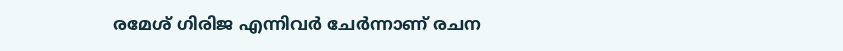രമേശ്‌ ഗിരിജ എന്നിവർ ചേർന്നാണ് രചന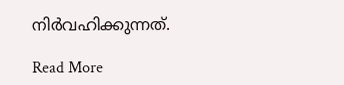നിർവഹിക്കുന്നത്.

Read More